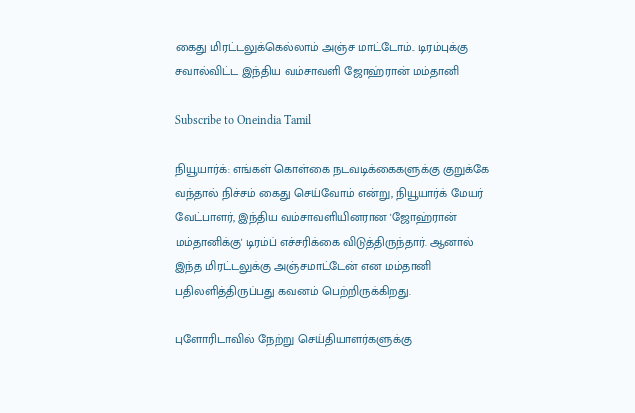கைது மிரட்டலுக்கெல்லாம் அஞ்ச மாட்டோம்.. டிரம்புக்கு சவால்விட்ட இந்திய வம்சாவளி ஜோஹ்ரான் மம்தானி

Subscribe to Oneindia Tamil

நியூயார்க்: எங்கள் கொள்கை நடவடிக்கைகளுக்கு குறுக்கே வந்தால் நிச்சம் கைது செய்வோம் என்று, நியூயார்க் மேயர் வேட்பாளர், இந்திய வம்சாவளியினரான 'ஜோஹ்ரான் மம்தானிக்கு' டிரம்ப் எச்சரிக்கை விடுத்திருந்தார். ஆனால் இந்த மிரட்டலுக்கு அஞ்சமாட்டேன் என மம்தானி பதிலளித்திருப்பது கவனம் பெற்றிருக்கிறது.

புளோரிடாவில் நேற்று செய்தியாளர்களுக்கு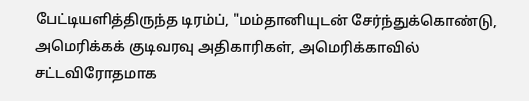பேட்டியளித்திருந்த டிரம்ப், "மம்தானியுடன் சேர்ந்துக்கொண்டு, அமெரிக்கக் குடிவரவு அதிகாரிகள், அமெரிக்காவில் சட்டவிரோதமாக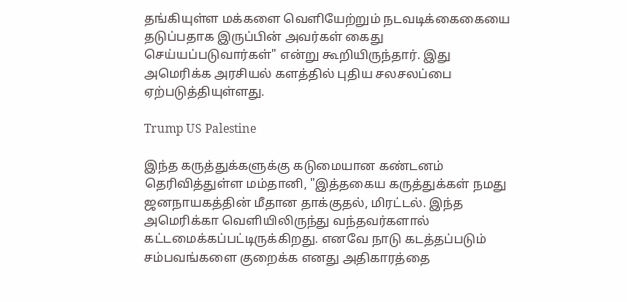தங்கியுள்ள மக்களை வெளியேற்றும் நடவடிக்கைகையை தடுப்பதாக இருப்பின் அவர்கள் கைது செய்யப்படுவார்கள்" என்று கூறியிருந்தார். இது அமெரிக்க அரசியல் களத்தில் புதிய சலசலப்பை ஏற்படுத்தியுள்ளது.

Trump US Palestine

இந்த கருத்துக்களுக்கு கடுமையான கண்டனம் தெரிவித்துள்ள மம்தானி, "இத்தகைய கருத்துக்கள் நமது ஜனநாயகத்தின் மீதான தாக்குதல், மிரட்டல். இந்த அமெரிக்கா வெளியிலிருந்து வந்தவர்களால் கட்டமைக்கப்பட்டிருக்கிறது. எனவே நாடு கடத்தப்படும் சம்பவங்களை குறைக்க எனது அதிகாரத்தை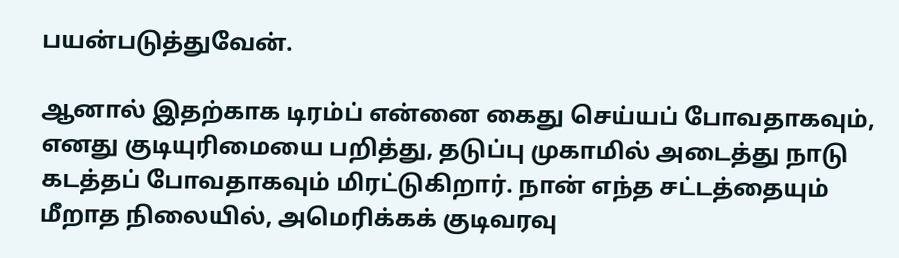பயன்படுத்துவேன்.

ஆனால் இதற்காக டிரம்ப் என்னை கைது செய்யப் போவதாகவும், எனது குடியுரிமையை பறித்து, தடுப்பு முகாமில் அடைத்து நாடு கடத்தப் போவதாகவும் மிரட்டுகிறார். நான் எந்த சட்டத்தையும் மீறாத நிலையில், அமெரிக்கக் குடிவரவு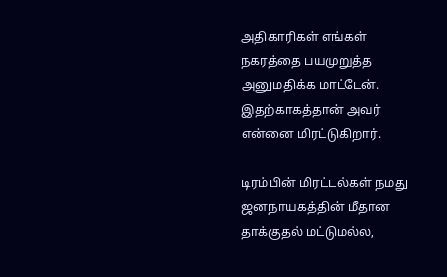அதிகாரிகள் எங்கள் நகரத்தை பயமுறுத்த அனுமதிக்க மாட்டேன். இதற்காகத்தான் அவர் என்னை மிரட்டுகிறார்.

டிரம்பின் மிரட்டல்கள் நமது ஜனநாயகத்தின் மீதான தாக்குதல் மட்டுமல்ல,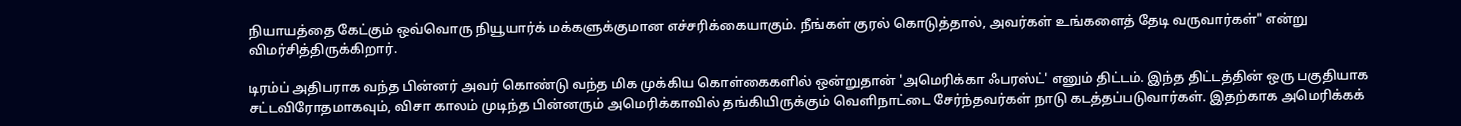நியாயத்தை கேட்கும் ஒவ்வொரு நியூயார்க் மக்களுக்குமான எச்சரிக்கையாகும். நீங்கள் குரல் கொடுத்தால், அவர்கள் உங்களைத் தேடி வருவார்கள்" என்று விமர்சித்திருக்கிறார்.

டிரம்ப் அதிபராக வந்த பின்னர் அவர் கொண்டு வந்த மிக முக்கிய கொள்கைகளில் ஒன்றுதான் 'அமெரிக்கா ஃபரஸ்ட்' எனும் திட்டம். இந்த திட்டத்தின் ஒரு பகுதியாக சட்டவிரோதமாகவும், விசா காலம் முடிந்த பின்னரும் அமெரிக்காவில் தங்கியிருக்கும் வெளிநாட்டை சேர்ந்தவர்கள் நாடு கடத்தப்படுவார்கள். இதற்காக அமெரிக்கக்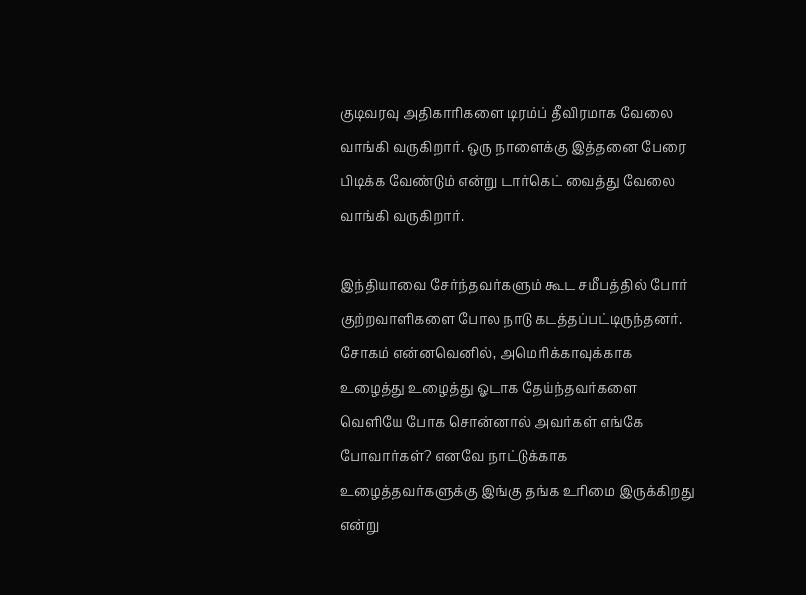குடிவரவு அதிகாரிகளை டிரம்ப் தீவிரமாக வேலை வாங்கி வருகிறார். ஒரு நாளைக்கு இத்தனை பேரை பிடிக்க வேண்டும் என்று டார்கெட் வைத்து வேலை வாங்கி வருகிறார்.

இந்தியாவை சேர்ந்தவர்களும் கூட சமீபத்தில் போர் குற்றவாளிகளை போல நாடு கடத்தப்பட்டிருந்தனர். சோகம் என்னவெனில், அமெரிக்காவுக்காக உழைத்து உழைத்து ஓடாக தேய்ந்தவர்களை வெளியே போக சொன்னால் அவர்கள் எங்கே போவார்கள்? எனவே நாட்டுக்காக உழைத்தவர்களுக்கு இங்கு தங்க உரிமை இருக்கிறது என்று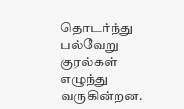தொடர்ந்து பல்வேறு குரல்கள் எழுந்து வருகின்றன.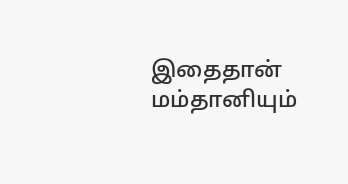இதைதான் மம்தானியும்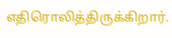எதிரொலித்திருக்கிறார்.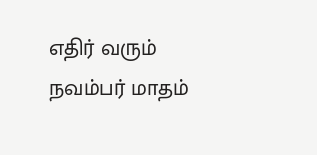எதிர் வரும் நவம்பர் மாதம்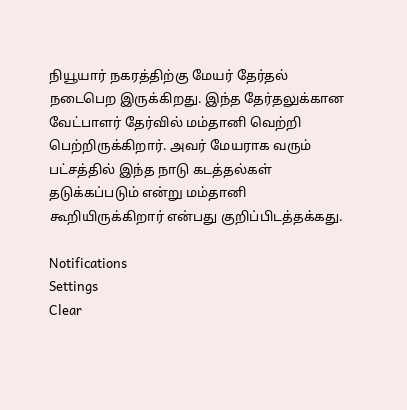நியூயார் நகரத்திற்கு மேயர் தேர்தல் நடைபெற இருக்கிறது. இந்த தேர்தலுக்கான வேட்பாளர் தேர்வில் மம்தானி வெற்றி பெற்றிருக்கிறார். அவர் மேயராக வரும் பட்சத்தில் இந்த நாடு கடத்தல்கள் தடுக்கப்படும் என்று மம்தானி கூறியிருக்கிறார் என்பது குறிப்பிடத்தக்கது.

Notifications
Settings
Clear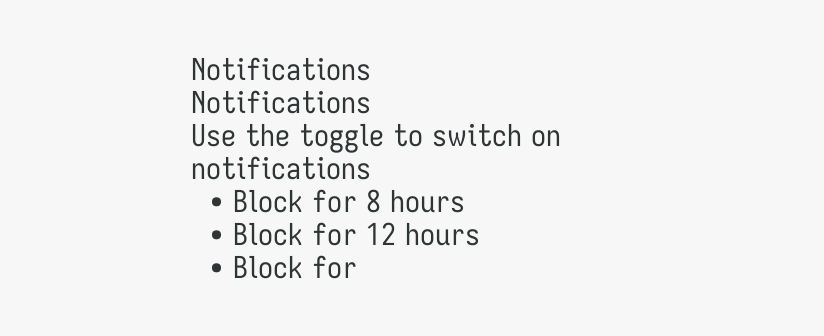Notifications
Notifications
Use the toggle to switch on notifications
  • Block for 8 hours
  • Block for 12 hours
  • Block for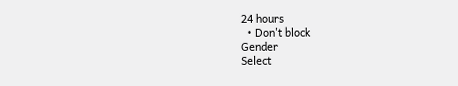24 hours
  • Don't block
Gender
Select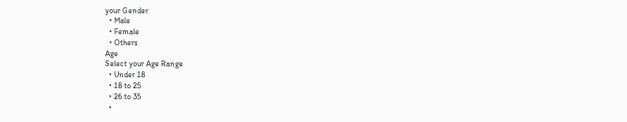your Gender
  • Male
  • Female
  • Others
Age
Select your Age Range
  • Under 18
  • 18 to 25
  • 26 to 35
  •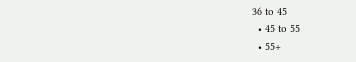36 to 45
  • 45 to 55
  • 55+